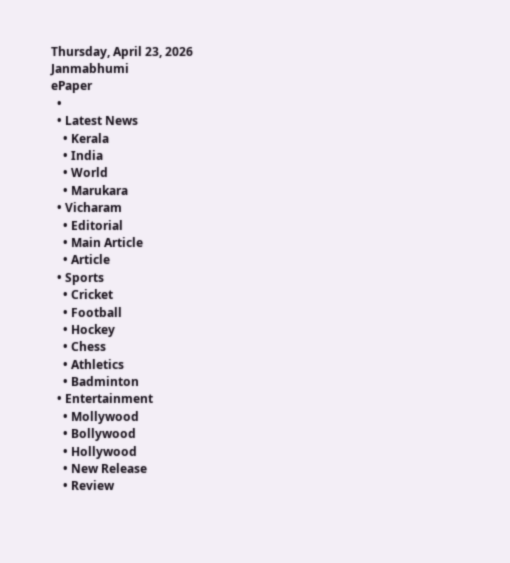Thursday, April 23, 2026
Janmabhumi
ePaper
  •
  • Latest News
    • Kerala
    • India
    • World
    • Marukara
  • Vicharam
    • Editorial
    • Main Article
    • Article
  • Sports
    • Cricket
    • Football
    • Hockey
    • Chess
    • Athletics
    • Badminton
  • Entertainment
    • Mollywood
    • Bollywood
    • Hollywood
    • New Release
    • Review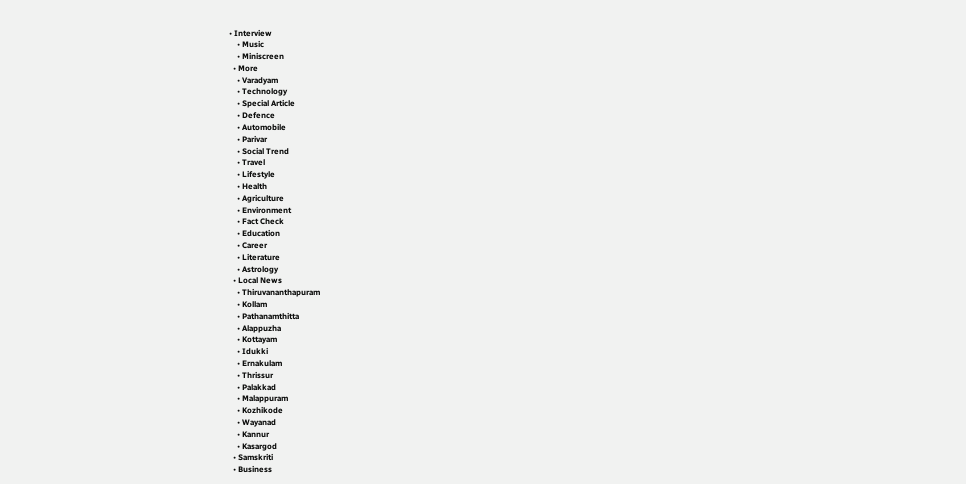• Interview
    • Music
    • Miniscreen
  • More
    • Varadyam
    • Technology
    • Special Article
    • Defence
    • Automobile
    • Parivar
    • Social Trend
    • Travel
    • Lifestyle
    • Health
    • Agriculture
    • Environment
    • Fact Check
    • Education
    • Career
    • Literature
    • Astrology
  • Local News
    • Thiruvananthapuram
    • Kollam
    • Pathanamthitta
    • Alappuzha
    • Kottayam
    • Idukki
    • Ernakulam
    • Thrissur
    • Palakkad
    • Malappuram
    • Kozhikode
    • Wayanad
    • Kannur
    • Kasargod
  • Samskriti
  • Business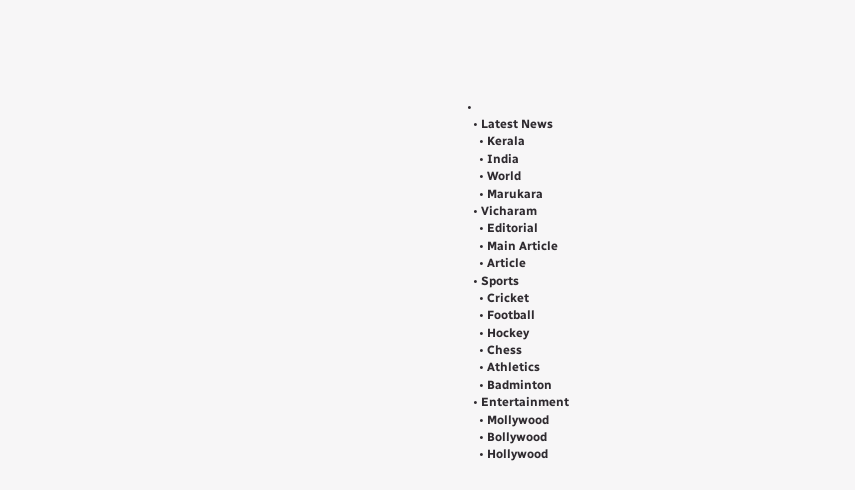•
  • Latest News
    • Kerala
    • India
    • World
    • Marukara
  • Vicharam
    • Editorial
    • Main Article
    • Article
  • Sports
    • Cricket
    • Football
    • Hockey
    • Chess
    • Athletics
    • Badminton
  • Entertainment
    • Mollywood
    • Bollywood
    • Hollywood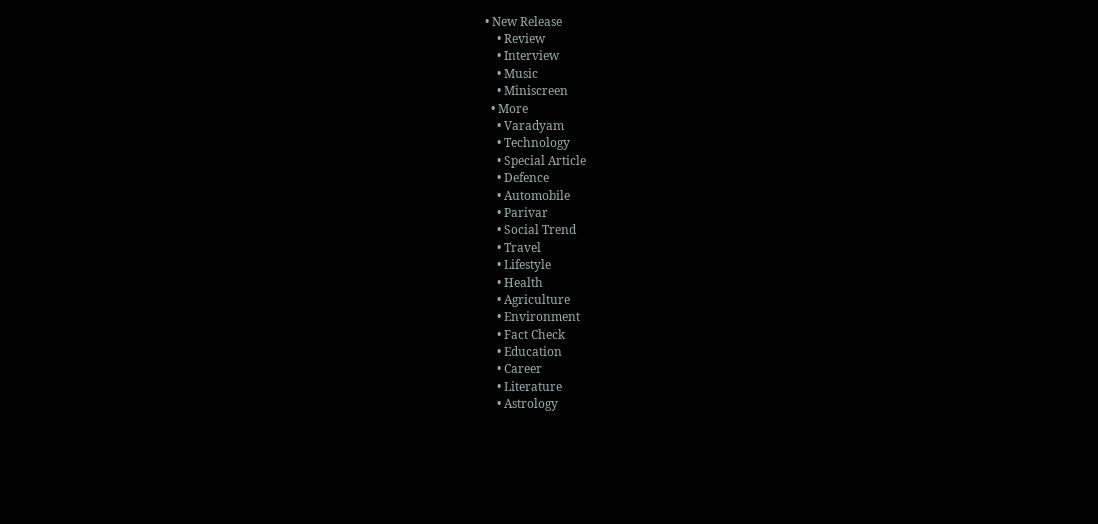• New Release
    • Review
    • Interview
    • Music
    • Miniscreen
  • More
    • Varadyam
    • Technology
    • Special Article
    • Defence
    • Automobile
    • Parivar
    • Social Trend
    • Travel
    • Lifestyle
    • Health
    • Agriculture
    • Environment
    • Fact Check
    • Education
    • Career
    • Literature
    • Astrology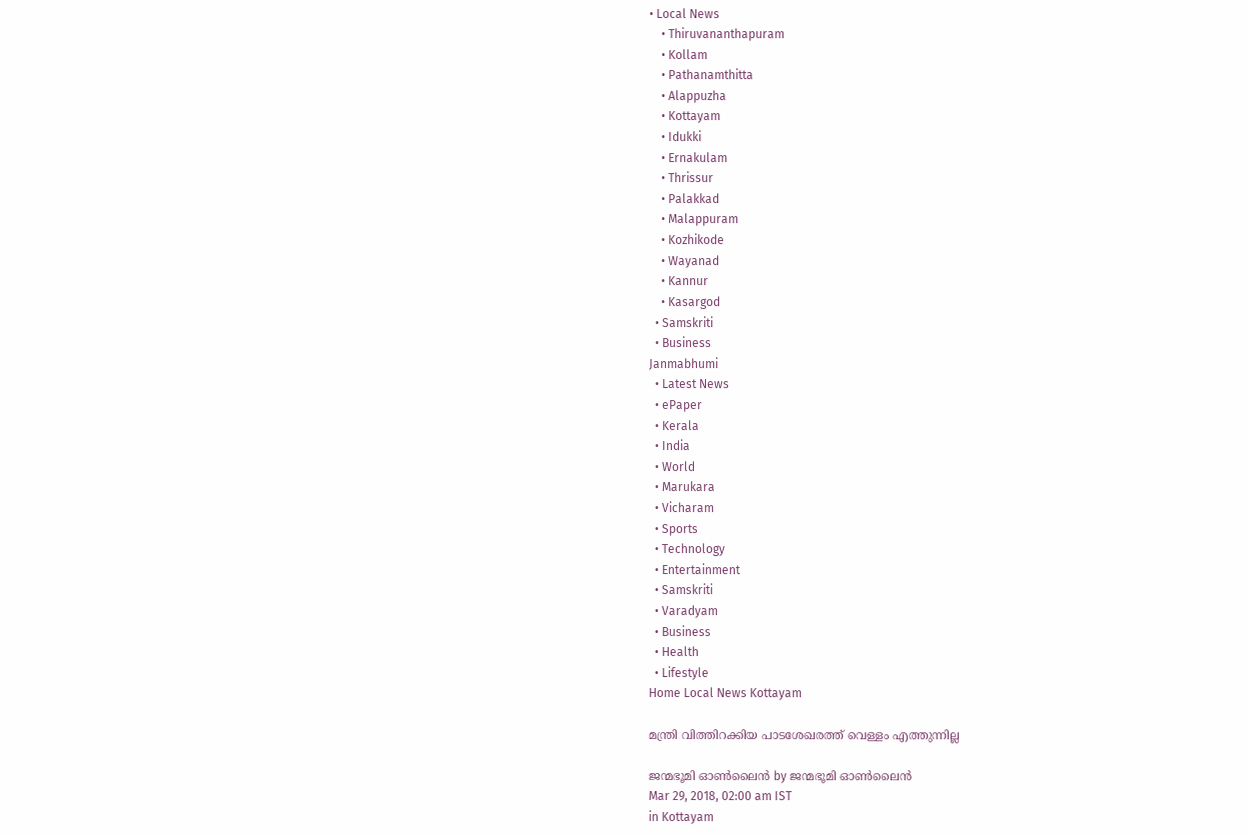• Local News
    • Thiruvananthapuram
    • Kollam
    • Pathanamthitta
    • Alappuzha
    • Kottayam
    • Idukki
    • Ernakulam
    • Thrissur
    • Palakkad
    • Malappuram
    • Kozhikode
    • Wayanad
    • Kannur
    • Kasargod
  • Samskriti
  • Business
Janmabhumi
  • Latest News
  • ePaper
  • Kerala
  • India
  • World
  • Marukara
  • Vicharam
  • Sports
  • Technology
  • Entertainment
  • Samskriti
  • Varadyam
  • Business
  • Health
  • Lifestyle
Home Local News Kottayam

മന്ത്രി വിത്തിറക്കിയ പാടശേഖരത്ത് വെള്ളം എത്തുന്നില്ല

ജന്മഭൂമി ഓണ്‍ലൈന്‍ by ജന്മഭൂമി ഓണ്‍ലൈന്‍
Mar 29, 2018, 02:00 am IST
in Kottayam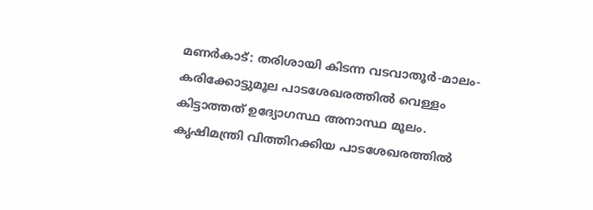മണര്‍കാട്: തരിശായി കിടന്ന വടവാതൂര്‍-മാലം-കരിക്കോട്ടുമൂല പാടശേഖരത്തില്‍ വെള്ളം കിട്ടാത്തത് ഉദ്യോഗസ്ഥ അനാസ്ഥ മൂലം. കൃഷിമന്ത്രി വിത്തിറക്കിയ പാടശേഖരത്തില്‍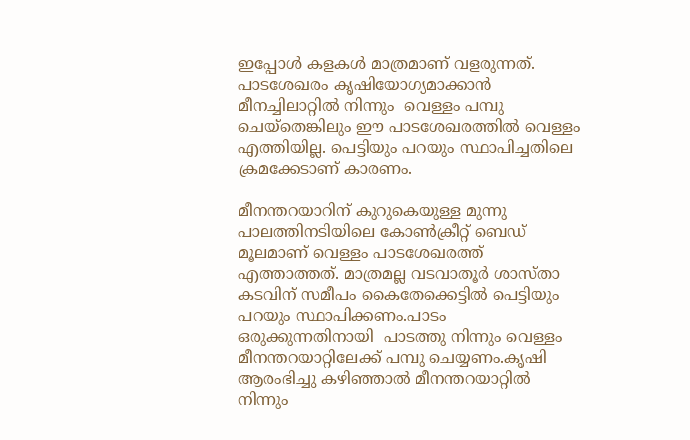ഇപ്പോള്‍ കളകള്‍ മാത്രമാണ് വളരുന്നത്. പാടശേഖരം കൃഷിയോഗ്യമാക്കാന്‍ മീനച്ചിലാറ്റില്‍ നിന്നും  വെള്ളം പമ്പു ചെയ്‌തെങ്കിലും ഈ പാടശേഖരത്തില്‍ വെള്ളം എത്തിയില്ല. പെട്ടിയും പറയും സ്ഥാപിച്ചതിലെ ക്രമക്കേടാണ് കാരണം.

മീനന്തറയാറിന് കുറുകെയുള്ള മുന്നു പാലത്തിനടിയിലെ കോണ്‍ക്രീറ്റ് ബെഡ് മൂലമാണ് വെള്ളം പാടശേഖരത്ത് എത്താത്തത്. മാത്രമല്ല വടവാതൂര്‍ ശാസ്താ കടവിന് സമീപം കൈതേക്കെട്ടില്‍ പെട്ടിയും പറയും സ്ഥാപിക്കണം.പാടം ഒരുക്കുന്നതിനായി  പാടത്തു നിന്നും വെള്ളം മീനന്തറയാറ്റിലേക്ക് പമ്പു ചെയ്യണം.കൃഷി ആരംഭിച്ചു കഴിഞ്ഞാല്‍ മീനന്തറയാറ്റില്‍ നിന്നും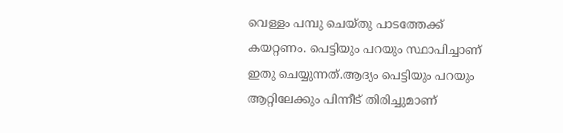വെള്ളം പമ്പു ചെയ്തു പാടത്തേക്ക് കയറ്റണം. പെട്ടിയും പറയും സ്ഥാപിച്ചാണ് ഇതു ചെയ്യുന്നത്.ആദ്യം പെട്ടിയും പറയും ആറ്റിലേക്കും പിന്നീട് തിരിച്ചുമാണ്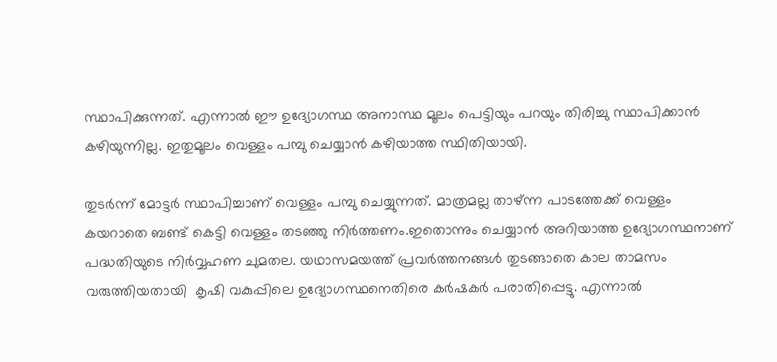സ്ഥാപിക്കുന്നത്. എന്നാല്‍ ഈ ഉദ്യോഗസ്ഥ അനാസ്ഥ മൂലം പെട്ടിയും പറയും തിരിച്ചു സ്ഥാപിക്കാന്‍ കഴിയുന്നില്ല. ഇതുമൂലം വെള്ളം പമ്പു ചെയ്യാന്‍ കഴിയാത്ത സ്ഥിതിയായി.

തുടര്‍ന്ന് മോട്ടര്‍ സ്ഥാപിച്ചാണ് വെള്ളം പമ്പു ചെയ്യുന്നത്. മാത്രമല്ല താഴ്ന്ന പാടത്തേക്ക് വെള്ളം കയറാതെ ബണ്ട് കെട്ടി വെള്ളം തടഞ്ഞു നിര്‍ത്തണം.ഇതൊന്നും ചെയ്യാന്‍ അറിയാത്ത ഉദ്യോഗസ്ഥനാണ് പദ്ധതിയുടെ നിര്‍വ്വഹണ ചുമതല. യഥാസമയത്ത് പ്രവര്‍ത്തനങ്ങള്‍ തുടങ്ങാതെ കാല താമസം വരുത്തിയതായി  കൃഷി വകുപ്പിലെ ഉദ്യോഗസ്ഥനെതിരെ കര്‍ഷകര്‍ പരാതിപ്പെട്ടു. എന്നാല്‍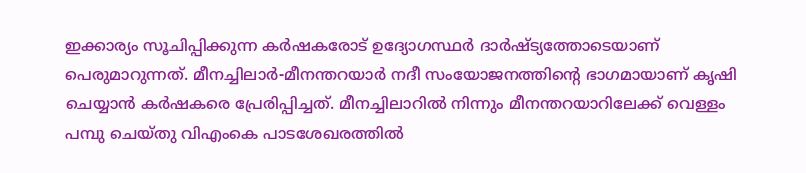ഇക്കാര്യം സൂചിപ്പിക്കുന്ന കര്‍ഷകരോട് ഉദ്യോഗസ്ഥര്‍ ദാര്‍ഷ്ട്യത്തോടെയാണ് പെരുമാറുന്നത്. മീനച്ചിലാര്‍-മീനന്തറയാര്‍ നദീ സംയോജനത്തിന്റെ ഭാഗമായാണ് കൃഷി ചെയ്യാന്‍ കര്‍ഷകരെ പ്രേരിപ്പിച്ചത്. മീനച്ചിലാറില്‍ നിന്നും മീനന്തറയാറിലേക്ക് വെള്ളം പമ്പു ചെയ്തു വിഎംകെ പാടശേഖരത്തില്‍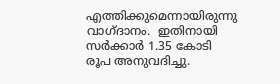എത്തിക്കുമെന്നായിരുന്നു വാഗ്ദാനം.  ഇതിനായി സര്‍ക്കാര്‍ 1.35 കോടി രൂപ അനുവദിച്ചു.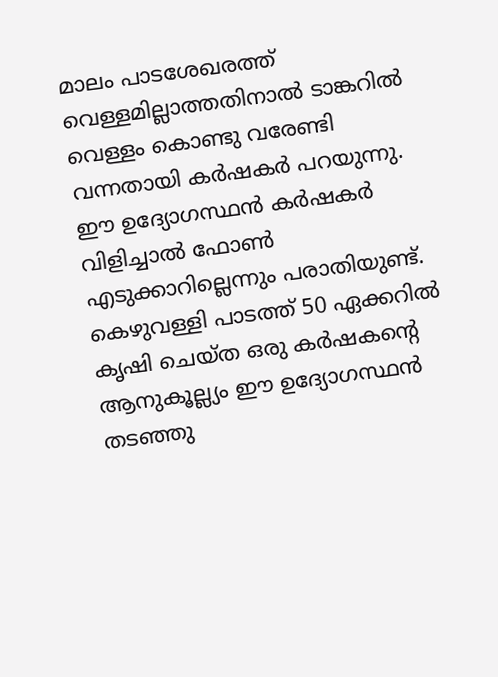മാലം പാടശേഖരത്ത് വെള്ളമില്ലാത്തതിനാല്‍ ടാങ്കറില്‍ വെള്ളം കൊണ്ടു വരേണ്ടി വന്നതായി കര്‍ഷകര്‍ പറയുന്നു. ഈ ഉദ്യോഗസ്ഥന്‍ കര്‍ഷകര്‍ വിളിച്ചാല്‍ ഫോണ്‍ എടുക്കാറില്ലെന്നും പരാതിയുണ്ട്. കെഴുവള്ളി പാടത്ത് 50 ഏക്കറില്‍ കൃഷി ചെയ്ത ഒരു കര്‍ഷകന്റെ ആനുകൂല്ല്യം ഈ ഉദ്യോഗസ്ഥന്‍ തടഞ്ഞു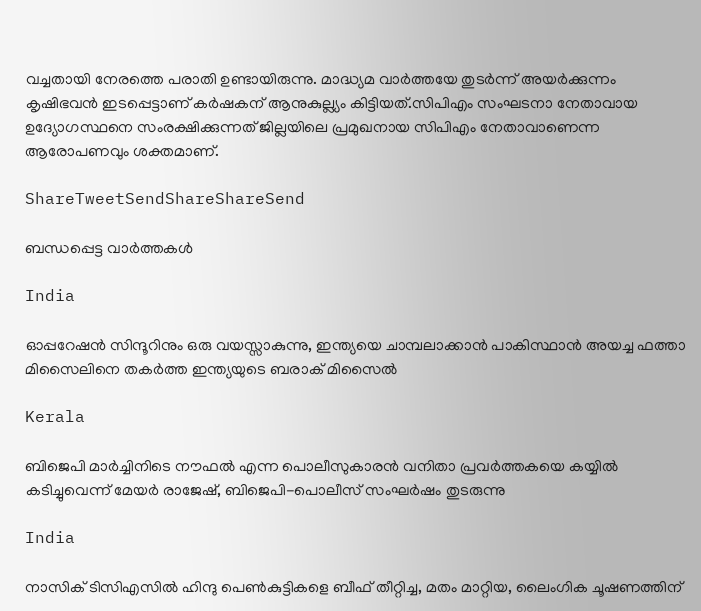വച്ചതായി നേരത്തെ പരാതി ഉണ്ടായിരുന്നു. മാദ്ധ്യമ വാര്‍ത്തയേ തുടര്‍ന്ന് അയര്‍ക്കുന്നം കൃഷിഭവന്‍ ഇടപ്പെട്ടാണ് കര്‍ഷകന് ആനുകുല്ല്യം കിട്ടിയത്.സിപിഎം സംഘടനാ നേതാവായ ഉദ്യോഗസ്ഥനെ സംരക്ഷിക്കുന്നത് ജില്ലയിലെ പ്രമുഖനായ സിപിഎം നേതാവാണെന്ന ആരോപണവും ശക്തമാണ്.

ShareTweetSendShareShareSend

ബന്ധപ്പെട്ട വാര്‍ത്തകള്‍

India

ഓപ്പറേഷന്‍ സിന്ദൂറിനും ഒരു വയസ്സാകുന്നു, ഇന്ത്യയെ ചാമ്പലാക്കാന്‍ പാകിസ്ഥാന്‍ അയച്ച ഫത്താ മിസൈലിനെ തകര്‍ത്ത ഇന്ത്യയുടെ ബരാക് മിസൈല്‍

Kerala

ബിജെപി മാര്‍ച്ചിനിടെ നൗഫല്‍ എന്ന പൊലീസുകാരന്‍ വനിതാ പ്രവര്‍ത്തകയെ കയ്യില്‍ കടിച്ചുവെന്ന് മേയര്‍ രാജേഷ്, ബിജെപി-പൊലീസ് സംഘര്‍ഷം തുടരുന്നു

India

നാസിക് ടിസിഎസില്‍ ഹിന്ദു പെണ്‍കുട്ടികളെ ബീഫ് തീറ്റിച്ച, മതം മാറ്റിയ, ലൈംഗിക ചൂഷണത്തിന്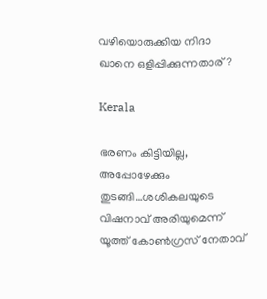വഴിയൊരുക്കിയ നിദാ ഖാനെ ഒളിപ്പിക്കുന്നതാര്?

Kerala

ഭരണം കിട്ടിയില്ല, അപ്പോഴേക്കും തുടങ്ങി…ശശികലയുടെ വിഷനാവ് അരിയുമെന്ന് യൂത്ത് കോണ്‍ഗ്രസ് നേതാവ്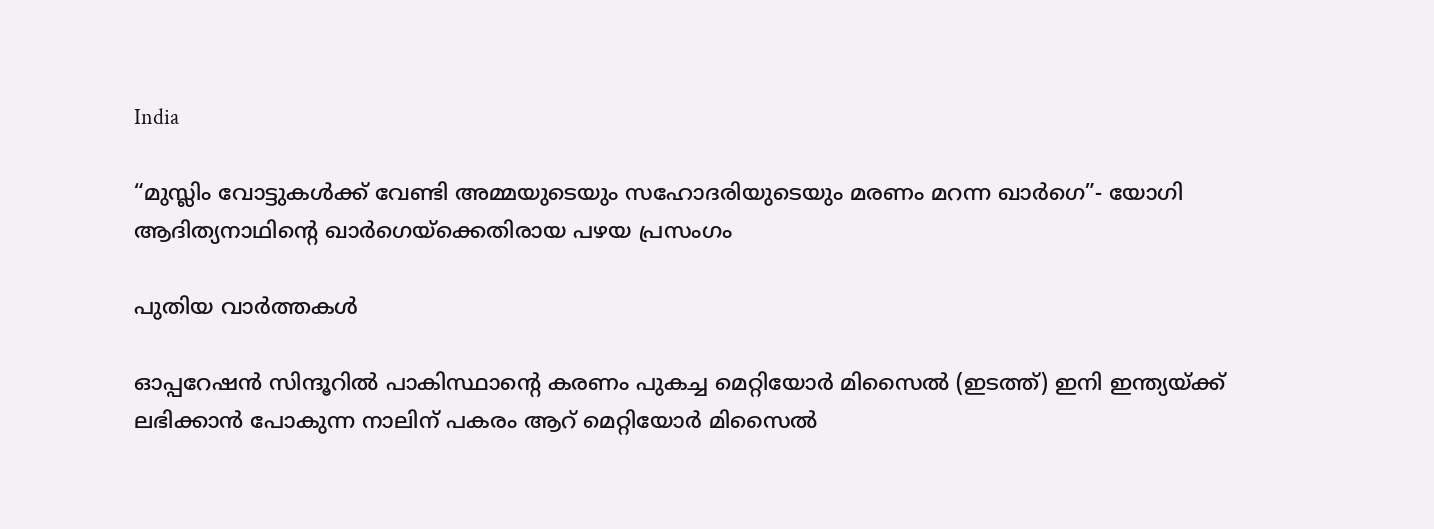India

“മുസ്ലിം വോട്ടുകള്‍ക്ക് വേണ്ടി അമ്മയുടെയും സഹോദരിയുടെയും മരണം മറന്ന ഖാര്‍ഗെ”- യോഗി ആദിത്യനാഥിന്റെ ഖാര്‍ഗെയ്‌ക്കെതിരായ പഴയ പ്രസംഗം

പുതിയ വാര്‍ത്തകള്‍

ഓപ്പറേഷന്‍ സിന്ദൂറില്‍ പാകിസ്ഥാന്‍റെ കരണം പുകച്ച മെറ്റിയോര്‍ മിസൈല്‍ (ഇടത്ത്) ഇനി ഇന്ത്യയ്ക്ക് ലഭിക്കാന്‍ പോകുന്ന നാലിന് പകരം ആറ് മെറ്റിയോര്‍ മിസൈല്‍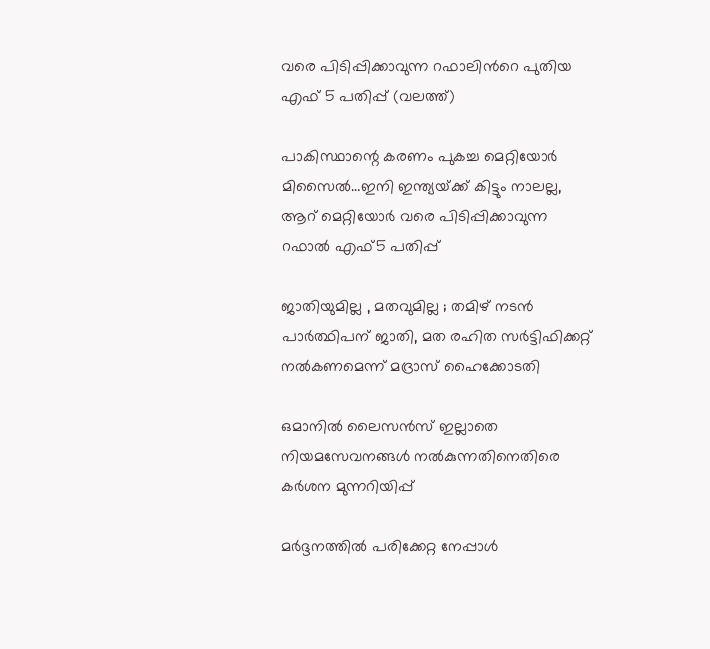വരെ പിടിപ്പിക്കാവുന്ന റഫാലിന്‍റെ പുതിയ എഫ് 5 പതിപ്പ് (വലത്ത്)

പാകിസ്ഥാന്റെ കരണം പുകച്ച മെറ്റിയോര്‍ മിസൈല്‍…ഇനി ഇന്ത്യയ്‌ക്ക് കിട്ടും നാലല്ല, ആറ് മെറ്റിയോര്‍ വരെ പിടിപ്പിക്കാവുന്ന റഫാല്‍ എഫ്5 പതിപ്പ്

ജാതിയുമില്ല , മതവുമില്ല ; തമിഴ് നടൻ പാർത്ഥിപന് ജാതി, മത രഹിത സർട്ടിഫിക്കറ്റ് നൽകണമെന്ന് മദ്രാസ് ഹൈക്കോടതി

ഒമാനിൽ ലൈസൻസ് ഇല്ലാതെ നിയമസേവനങ്ങൾ നൽകുന്നതിനെതിരെ കർശന മുന്നറിയിപ്പ്

മർദ്ദനത്തിൽ പരിക്കേറ്റ നേപ്പാൾ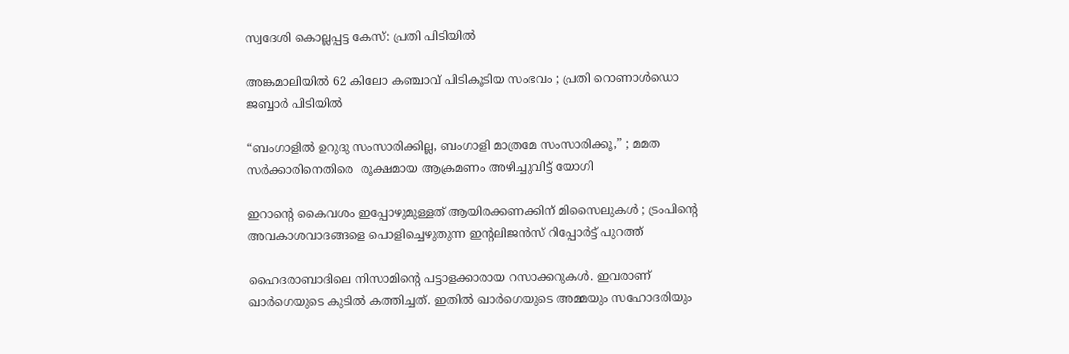സ്വദേശി കൊല്ലപ്പട്ട കേസ്: പ്രതി പിടിയിൽ

അങ്കമാലിയിൽ 62 കിലോ കഞ്ചാവ് പിടികൂടിയ സംഭവം ; പ്രതി റൊണാൾഡൊ ജബ്ബാർ പിടിയിൽ

“ബംഗാളിൽ ഉറുദു സംസാരിക്കില്ല, ബംഗാളി മാത്രമേ സംസാരിക്കൂ,” ; മമത സർക്കാരിനെതിരെ  രൂക്ഷമായ ആക്രമണം അഴിച്ചുവിട്ട് യോഗി

ഇറാന്റെ കൈവശം ഇപ്പോഴുമുള്ളത് ആയിരക്കണക്കിന് മിസൈലുകൾ ; ട്രംപിന്റെ അവകാശവാദങ്ങളെ പൊളിച്ചെഴുതുന്ന ഇന്റലിജൻസ് റിപ്പോർട്ട് പുറത്ത്

ഹൈദരാബാദിലെ നിസാമിന്‍റെ പട്ടാളക്കാരായ റസാക്കറുകള്‍. ഇവരാണ് ഖാര്‍ഗെയുടെ കുടില്‍ കത്തിച്ചത്. ഇതില്‍ ഖാര്‍ഗെയുടെ അമ്മയും സഹോദരിയും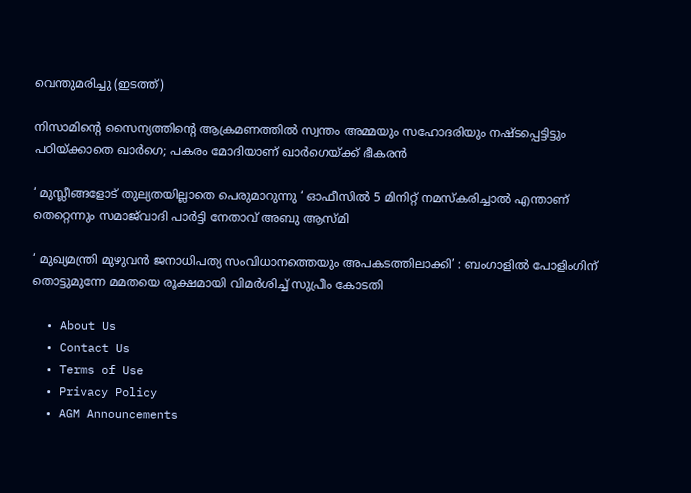വെന്തുമരിച്ചു (ഇടത്ത്)

നിസാമിന്റെ സൈന്യത്തിന്റെ ആക്രമണത്തില്‍ സ്വന്തം അമ്മയും സഹോദരിയും നഷ്ടപ്പെട്ടിട്ടും പഠിയ്‌ക്കാതെ ഖാര്‍ഗെ; പകരം മോദിയാണ് ഖാര്‍ഗെയ്‌ക്ക് ഭീകരന്‍

‘ മുസ്ലീങ്ങളോട് തുല്യതയില്ലാതെ പെരുമാറുന്നു ‘ ഓഫീസിൽ 5 മിനിറ്റ് നമസ്‌കരിച്ചാൽ എന്താണ് തെറ്റെന്നും സമാജ്‌വാദി പാർട്ടി നേതാവ് അബു ആസ്മി

‘ മുഖ്യമന്ത്രി മുഴുവൻ ജനാധിപത്യ സംവിധാനത്തെയും അപകടത്തിലാക്കി’ : ബംഗാളിൽ പോളിംഗിന് തൊട്ടുമുന്നേ മമതയെ രൂക്ഷമായി വിമർശിച്ച് സുപ്രീം കോടതി

  • About Us
  • Contact Us
  • Terms of Use
  • Privacy Policy
  • AGM Announcements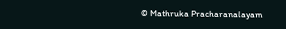© Mathruka Pracharanalayam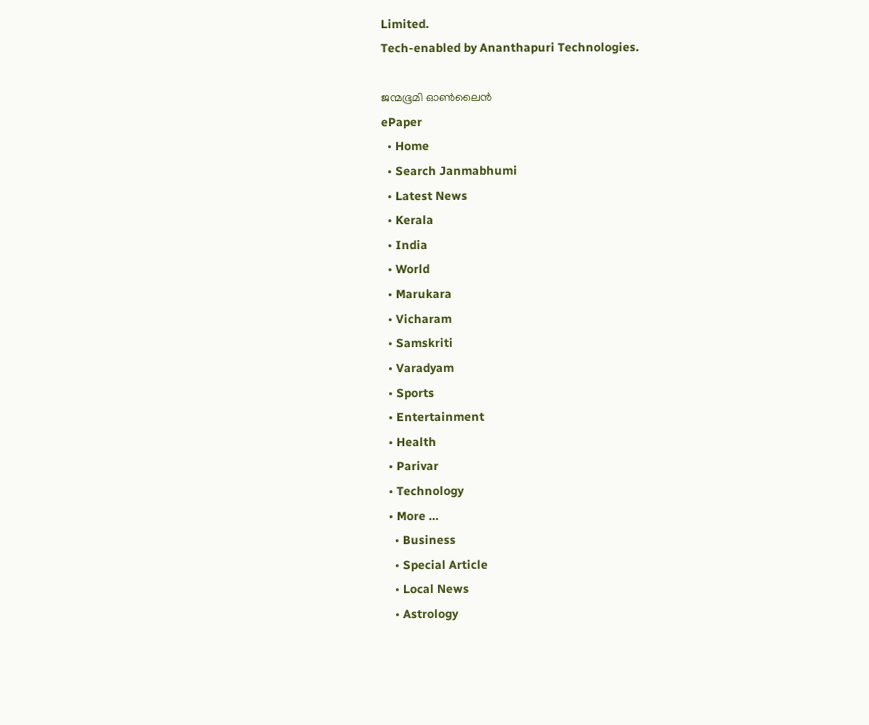Limited.
Tech-enabled by Ananthapuri Technologies.

ജന്മഭൂമി ഓണ്‍ലൈന്‍
ePaper
  • Home
  • Search Janmabhumi
  • Latest News
  • Kerala
  • India
  • World
  • Marukara
  • Vicharam
  • Samskriti
  • Varadyam
  • Sports
  • Entertainment
  • Health
  • Parivar
  • Technology
  • More …
    • Business
    • Special Article
    • Local News
    • Astrology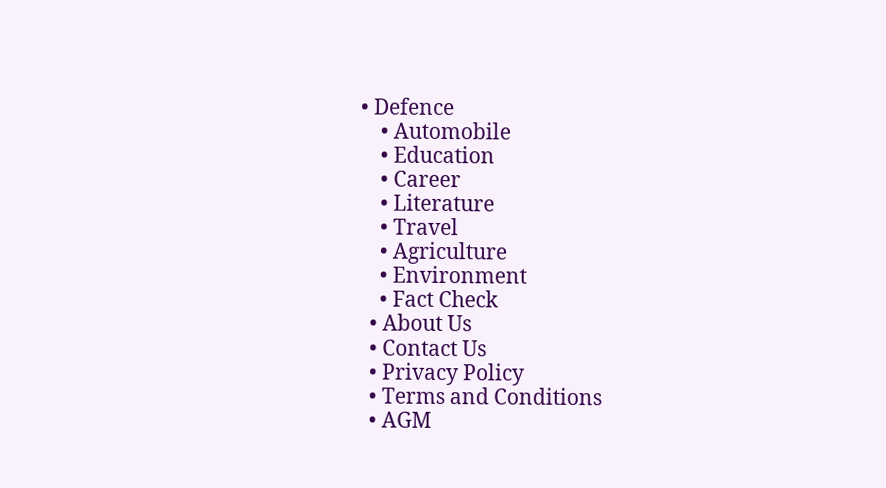• Defence
    • Automobile
    • Education
    • Career
    • Literature
    • Travel
    • Agriculture
    • Environment
    • Fact Check
  • About Us
  • Contact Us
  • Privacy Policy
  • Terms and Conditions
  • AGM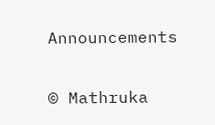Announcements

© Mathruka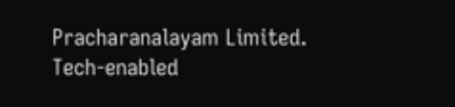Pracharanalayam Limited.
Tech-enabled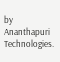by Ananthapuri Technologies.